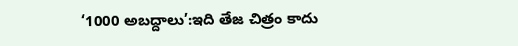‘1000 అబద్దాలు’:ఇది తేజ చిత్రం కాదు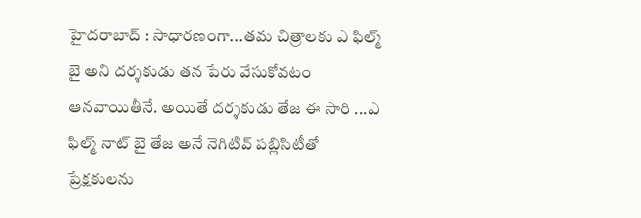హైదరాబాద్ : సాధారణంగా...తమ చిత్రాలకు ఎ ఫిల్మ్ బై అని దర్శకుడు తన పేరు వేసుకోవటం ఆనవాయితీనే. అయితే దర్శకుడు తేజ ఈ సారి ...ఎ ఫిల్మ్ నాట్ బై తేజ అనే నెగిటివ్ పబ్లిసిటీతో ప్రేక్షకులను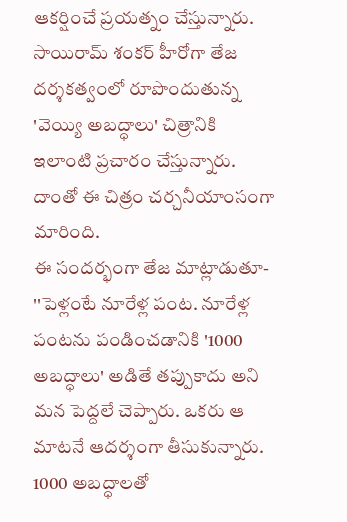ఆకర్షించే ప్రయత్నం చేస్తున్నారు. సాయిరామ్ శంకర్ హీరోగా తేజ దర్శకత్వంలో రూపొందుతున్న 'వెయ్యి అబద్ధాలు' చిత్రానికి ఇలాంటి ప్రచారం చేస్తున్నారు. దాంతో ఈ చిత్రం చర్చనీయాంసంగా మారింది.
ఈ సందర్భంగా తేజ మాట్లాడుతూ- ''పెళ్లంటే నూరేళ్ల పంట. నూరేళ్ల పంటను పండించడానికి '1000 అబద్ధాలు' అడితే తప్పుకాదు అని మన పెద్దలే చెప్పారు. ఒకరు ఆ మాటనే ఆదర్శంగా తీసుకున్నారు. 1000 అబద్ధాలతో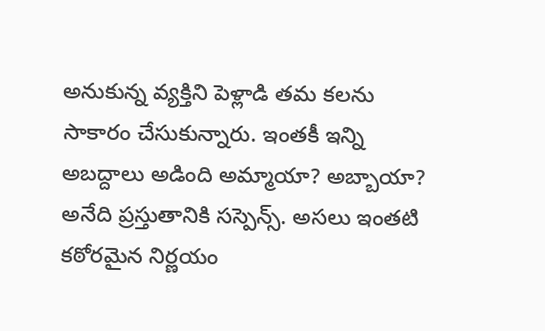అనుకున్న వ్యక్తిని పెళ్లాడి తమ కలను సాకారం చేసుకున్నారు. ఇంతకీ ఇన్ని అబద్దాలు అడింది అమ్మాయా? అబ్బాయా? అనేది ప్రస్తుతానికి సస్పెన్స్. అసలు ఇంతటి కఠోరమైన నిర్ణయం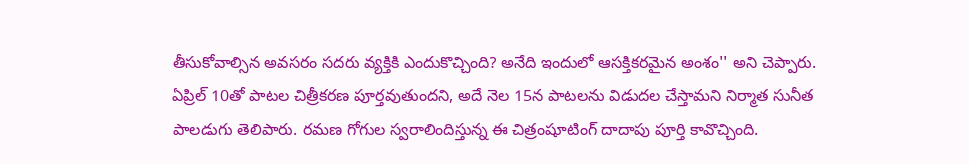తీసుకోవాల్సిన అవసరం సదరు వ్యక్తికి ఎందుకొచ్చింది? అనేది ఇందులో ఆసక్తికరమైన అంశం'' అని చెప్పారు.
ఏప్రిల్ 10తో పాటల చిత్రీకరణ పూర్తవుతుందని, అదే నెల 15న పాటలను విడుదల చేస్తామని నిర్మాత సునీత పాలడుగు తెలిపారు. రమణ గోగుల స్వరాలిందిస్తున్న ఈ చిత్రంషూటింగ్ దాదాపు పూర్తి కావొచ్చింది.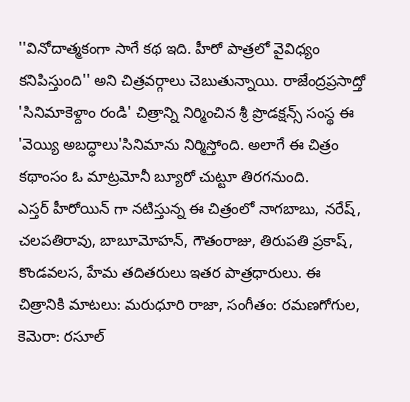''వినోదాత్మకంగా సాగే కథ ఇది. హీరో పాత్రలో వైవిధ్యం కనిపిస్తుంది'' అని చిత్రవర్గాలు చెబుతున్నాయి. రాజేంద్రప్రసాద్తో 'సినిమాకెళ్దాం రండి' చిత్రాన్ని నిర్మించిన శ్రీ ప్రొడక్షన్స్ సంస్థ ఈ 'వెయ్యి అబద్ధాలు'సినిమాను నిర్మిస్తోంది. అలాగే ఈ చిత్రం కథాంసం ఓ మాట్రమోనీ బ్యూరో చుట్టూ తిరగనుంది.
ఎస్తర్ హీరోయిన్ గా నటిస్తున్న ఈ చిత్రంలో నాగబాబు, నరేష్, చలపతిరావు, బాబూమోహన్, గౌతంరాజు, తిరుపతి ప్రకాష్, కొండవలస, హేమ తదితరులు ఇతర పాత్రధారులు. ఈ చిత్రానికి మాటలు: మరుధూరి రాజా, సంగీతం: రమణగోగుల, కెమెరా: రసూల్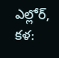ఎల్లోర్, కళ: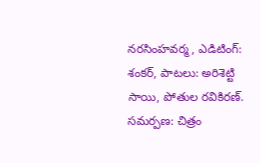నరసింహవర్మ, ఎడిటింగ్: శంకర్, పాటలు: అరిశెట్టి సాయి, పోతుల రవికిరణ్. సమర్పణ: చిత్రం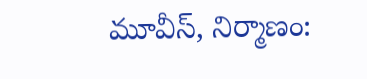మూవీస్, నిర్మాణం: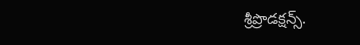శ్రీప్రొడక్షన్స్.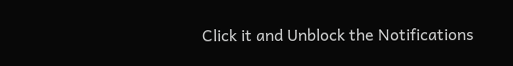Click it and Unblock the Notifications